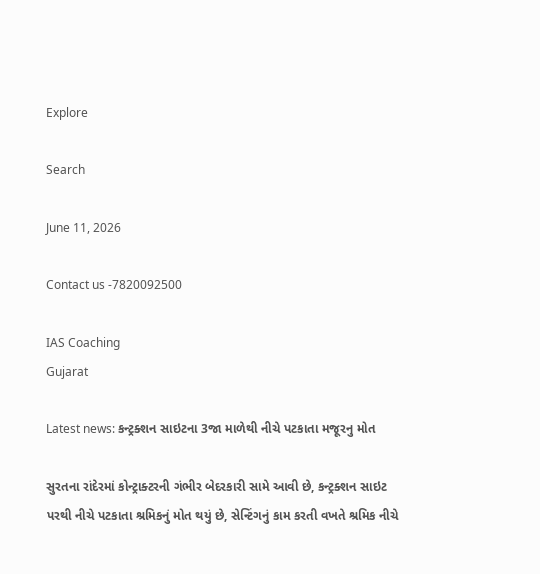Explore

Search

June 11, 2026

Contact us -7820092500

IAS Coaching
Gujarat

Latest news: કન્ટ્રક્શન સાઇટના 3જા માળેથી નીચે પટકાતા મજૂરનુ મોત

સુરતના રાંદેરમાં કોન્ટ્રાક્ટરની ગંભીર બેદરકારી સામે આવી છે, કન્ટ્રક્શન સાઇટ પરથી નીચે પટકાતા શ્રમિકનું મોત થયું છે, સેન્ટિંગનું કામ કરતી વખતે શ્રમિક નીચે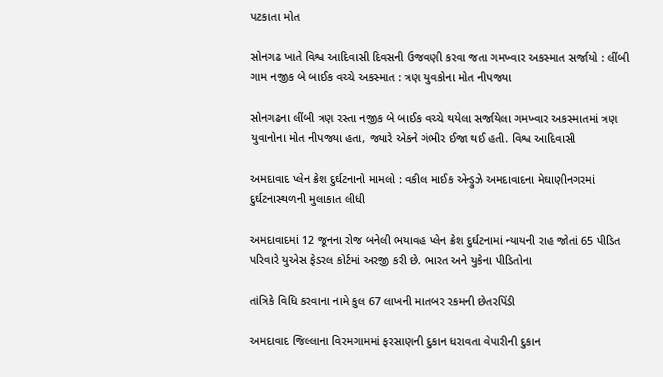પટકાતા મોત

સોનગઢ ખાતે વિશ્વ આદિવાસી દિવસની ઉજવણી કરવા જતા ગમખ્વાર અકસ્માત સર્જાયો : લીંબી ગામ નજીક બે બાઈક વચ્ચે અકસ્માત : ત્રણ યુવકોના મોત નીપજ્યા

સોનગઢના લીંબી ત્રણ રસ્તા નજીક બે બાઈક વચ્ચે થયેલા સર્જાયેલા ગમખ્વાર અકસ્માતમાં ત્રણ યુવાનોના મોત નીપજ્યા હતા, જ્યારે એકને ગંભીર ઈજા થઈ હતી. વિશ્વ આદિવાસી

અમદાવાદ પ્લેન ક્રેશ દુર્ઘટનાનો મામલો : વકીલ માઈક એન્ડ્રુઝે અમદાવાદના મેઘાણીનગરમાં દુર્ઘટનાસ્થળની મુલાકાત લીધી

અમદાવાદમાં 12 જૂનના રોજ બનેલી ભયાવહ પ્લેન ક્રેશ દુર્ઘટનામાં ન્યાયની રાહ જોતાં 65 પીડિત પરિવારે યુએસ ફેડરલ કોર્ટમાં અરજી કરી છે. ભારત અને યુકેના પીડિતોના

તાંત્રિકે વિધિ કરવાના નામે કુલ 67 લાખની માતબર રકમની છેતરપિંડી

અમદાવાદ જિલ્લાના વિરમગામમાં ફરસાણની દુકાન ધરાવતા વેપારીની દુકાન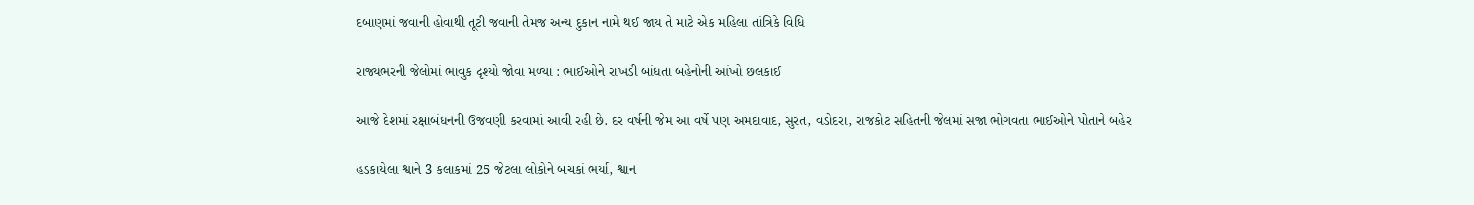દબાણમાં જવાની હોવાથી તૂટી જવાની તેમજ અન્ય દુકાન નામે થઈ જાય તે માટે એક મહિલા તાંત્રિકે વિધિ

રાજ્યભરની જેલોમાં ભાવુક દૃશ્યો જોવા મળ્યા : ભાઈઓને રાખડી બાંધતા બહેનોની આંખો છલકાઈ

આજે દેશમાં રક્ષાબંધનની ઉજવણી કરવામાં આવી રહી છે. દર વર્ષની જેમ આ વર્ષે પણ અમદાવાદ, સુરત, વડોદરા, રાજકોટ સહિતની જેલમાં સજા ભોગવતા ભાઈઓને પોતાને બહેર

હડકાયેલા શ્વાને 3 કલાકમાં 25 જેટલા લોકોને બચકાં ભર્યા, શ્વાન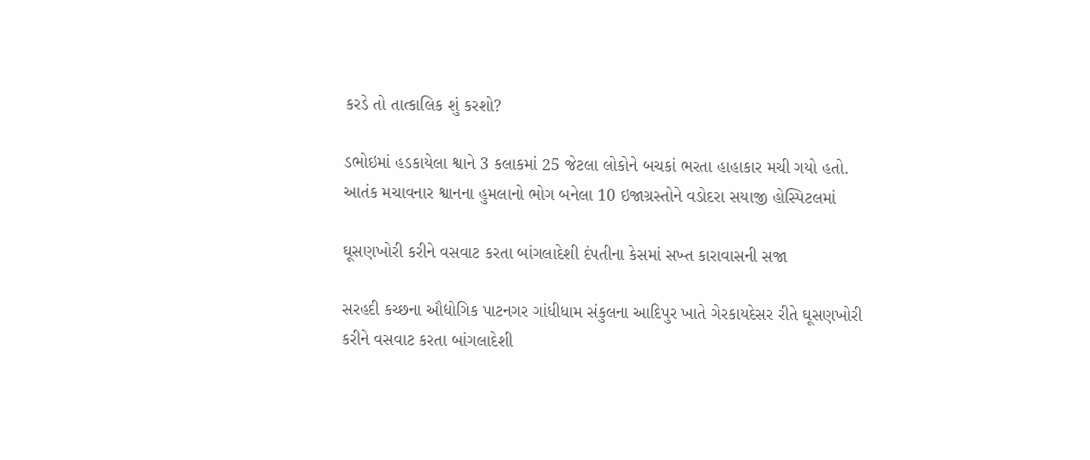કરડે તો તાત્કાલિક શું કરશો?

ડભોઇમાં હડકાયેલા શ્વાને 3 કલાકમાં 25 જેટલા લોકોને બચકાં ભરતા હાહાકાર મચી ગયો હતો. આતંક મચાવનાર શ્વાનના હુમલાનો ભોગ બનેલા 10 ઇજાગ્રસ્તોને વડોદરા સયાજી હોસ્પિટલમાં

ઘૂસણખોરી કરીને વસવાટ કરતા બાંગલાદેશી દંપતીના કેસમાં સખ્ત કારાવાસની સજા

સરહદી કચ્છના ઔદ્યોગિક પાટનગર ગાંધીધામ સંકુલના આદિપુર ખાતે ગેરકાયદેસર રીતે ઘૂસણખોરી કરીને વસવાટ કરતા બાંગલાદેશી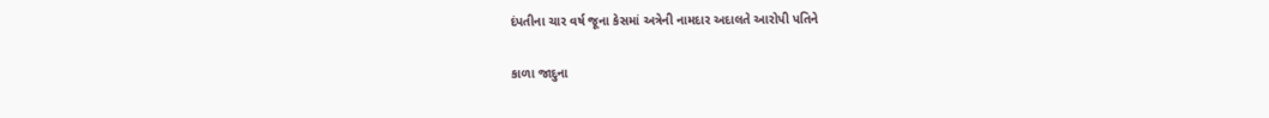દંપતીના ચાર વર્ષ જૂના કેસમાં અત્રેની નામદાર અદાલતે આરોપી પતિને

કાળા જાદુના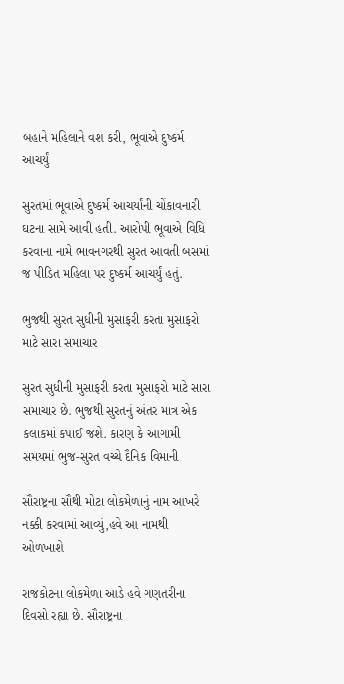બહાને મહિલાને વશ કરી, ભૂવાએ દુષ્કર્મ આચર્યું

સુરતમાં ભૂવાએ દુષ્કર્મ આચર્યાંની ચોંકાવનારી ઘટના સામે આવી હતી. આરોપી ભૂવાએ વિધિ કરવાના નામે ભાવનગરથી સુરત આવતી બસમાં જ પીડિત મહિલા પર દુષ્કર્મ આચર્યું હતું.

ભુજથી સુરત સુધીની મુસાફરી કરતા મુસાફરો માટે સારા સમાચાર

સુરત સુધીની મુસાફરી કરતા મુસાફરો માટે સારા સમાચાર છે. ભુજથી સુરતનું અંતર માત્ર એક કલાકમાં કપાઈ જશે. કારણ કે આગામી સમયમાં ભુજ-સુરત વચ્ચે દૈનિક વિમાની

સૌરાષ્ટ્રના સૌથી મોટા લોકમેળાનું નામ આખરે નક્કી કરવામાં આવ્યું,હવે આ નામથી ઓળખાશે

રાજકોટના લોકમેળા આડે હવે ગણતરીના દિવસો રહ્યા છે. સૌરાષ્ટ્રના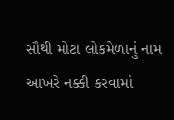સૌથી મોટા લોકમેળાનું નામ આખરે નક્કી કરવામાં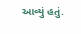આવ્યું હતું.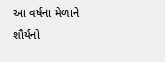આ વર્ષના મેળાને શૌર્યનો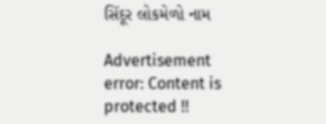સિંદૂર લોકમેળો નામ

Advertisement
error: Content is protected !!